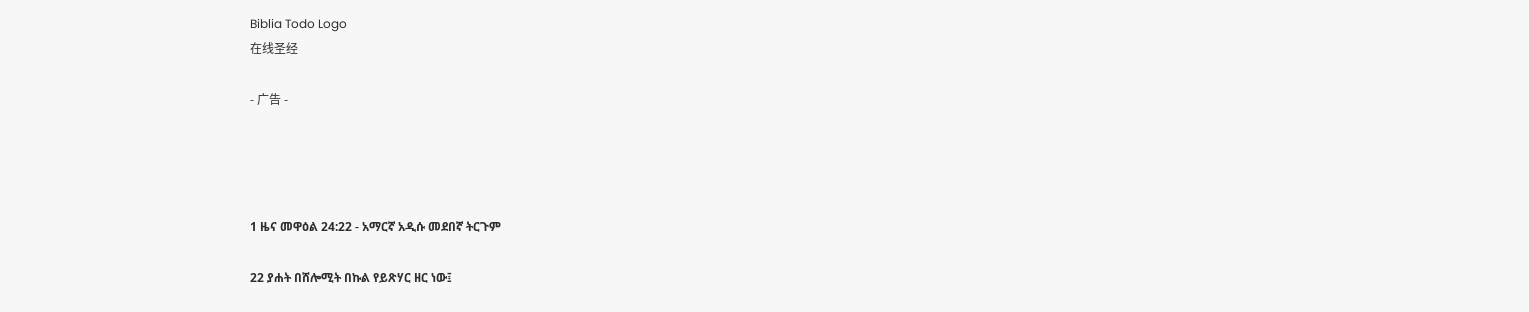Biblia Todo Logo
在线圣经

- 广告 -




1 ዜና መዋዕል 24:22 - አማርኛ አዲሱ መደበኛ ትርጉም

22 ያሐት በሸሎሚት በኩል የይጽሃር ዘር ነው፤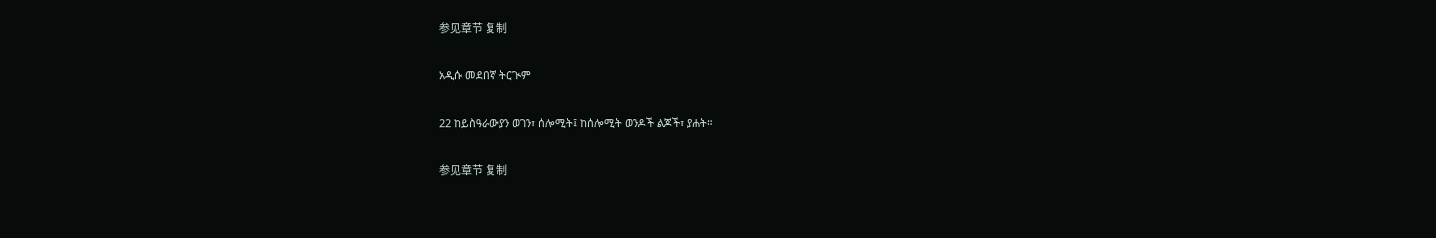参见章节 复制

አዲሱ መደበኛ ትርጒም

22 ከይስዓራውያን ወገን፣ ሰሎሚት፤ ከሰሎሚት ወንዶች ልጆች፣ ያሐት።

参见章节 复制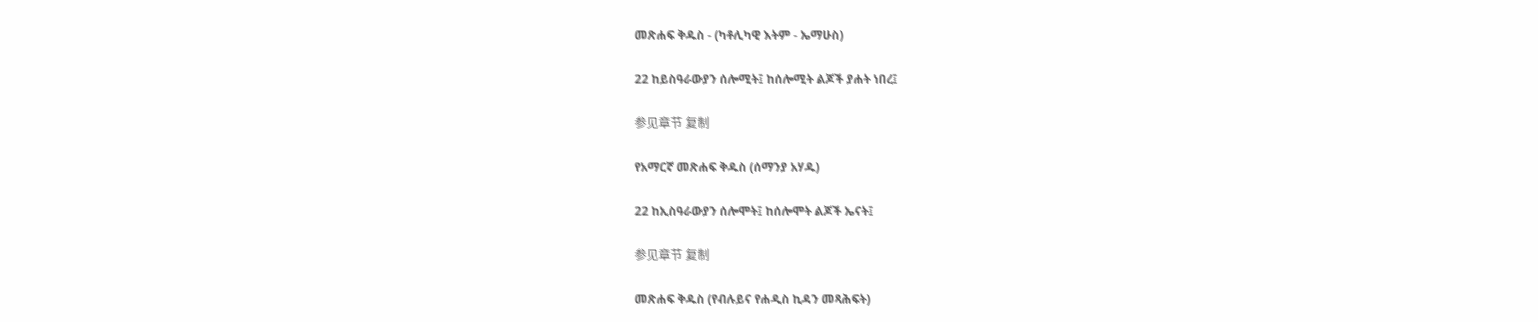መጽሐፍ ቅዱስ - (ካቶሊካዊ እትም - ኤማሁስ)

22 ከይስዓራውያን ሰሎሚት፤ ከሰሎሚት ልጆች ያሐት ነበረ፤

参见章节 复制

የአማርኛ መጽሐፍ ቅዱስ (ሰማንያ አሃዱ)

22 ከኢስዓራውያን ሰሎሞት፤ ከሰሎሞት ልጆች ኤናት፤

参见章节 复制

መጽሐፍ ቅዱስ (የብሉይና የሐዲስ ኪዳን መጻሕፍት)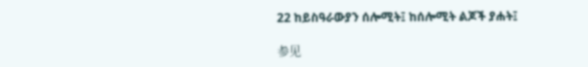22 ከይስዓራውያን ሰሎሚት፤ ከሰሎሚት ልጆች ያሐት፤

参见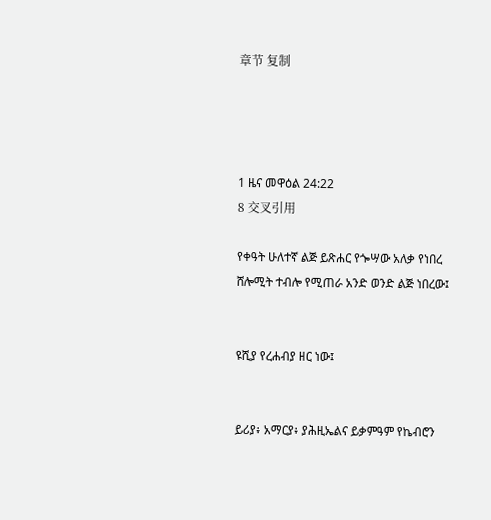章节 复制




1 ዜና መዋዕል 24:22
8 交叉引用

የቀዓት ሁለተኛ ልጅ ይጽሐር የጐሣው አለቃ የነበረ ሸሎሚት ተብሎ የሚጠራ አንድ ወንድ ልጅ ነበረው፤


ዩሺያ የረሐብያ ዘር ነው፤


ይሪያ፥ አማርያ፥ ያሕዚኤልና ይቃምዓም የኬብሮን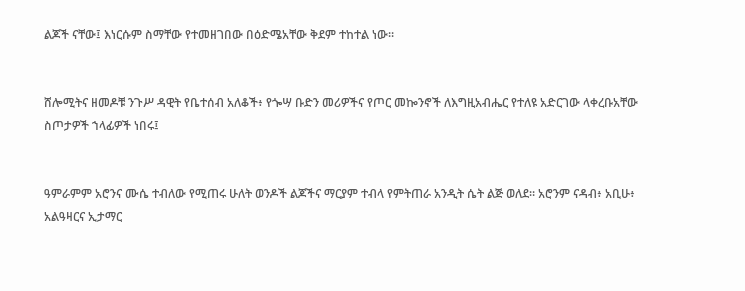ልጆች ናቸው፤ እነርሱም ስማቸው የተመዘገበው በዕድሜአቸው ቅደም ተከተል ነው።


ሸሎሚትና ዘመዶቹ ንጉሥ ዳዊት የቤተሰብ አለቆች፥ የጐሣ ቡድን መሪዎችና የጦር መኰንኖች ለእግዚአብሔር የተለዩ አድርገው ላቀረቡአቸው ስጦታዎች ኀላፊዎች ነበሩ፤


ዓምራምም አሮንና ሙሴ ተብለው የሚጠሩ ሁለት ወንዶች ልጆችና ማርያም ተብላ የምትጠራ አንዲት ሴት ልጅ ወለደ። አሮንም ናዳብ፥ አቢሁ፥ አልዓዛርና ኢታማር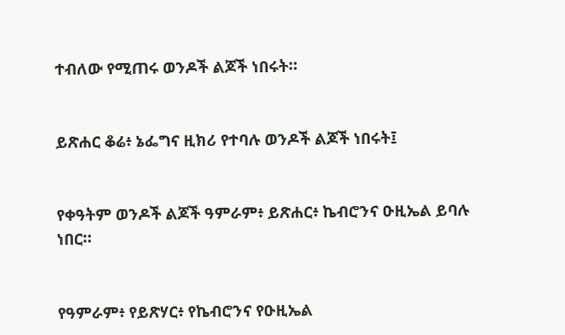ተብለው የሚጠሩ ወንዶች ልጆች ነበሩት።


ይጽሐር ቆሬ፥ ኔፌግና ዚክሪ የተባሉ ወንዶች ልጆች ነበሩት፤


የቀዓትም ወንዶች ልጆች ዓምራም፥ ይጽሐር፥ ኬብሮንና ዑዚኤል ይባሉ ነበር።


የዓምራም፥ የይጽሃር፥ የኬብሮንና የዑዚኤል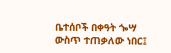ቤተሰቦች በቀዓት ጐሣ ውስጥ ተጠቃለው ነበር፤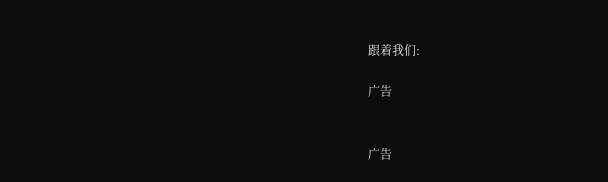跟着我们:

广告


广告